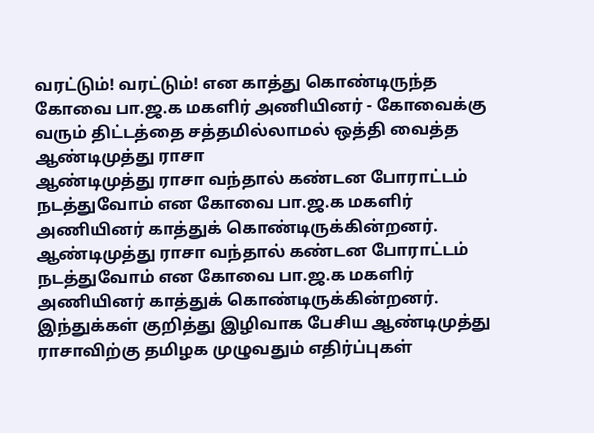வரட்டும்! வரட்டும்! என காத்து கொண்டிருந்த கோவை பா.ஜ.க மகளிர் அணியினர் - கோவைக்கு வரும் திட்டத்தை சத்தமில்லாமல் ஒத்தி வைத்த ஆண்டிமுத்து ராசா
ஆண்டிமுத்து ராசா வந்தால் கண்டன போராட்டம் நடத்துவோம் என கோவை பா.ஜ.க மகளிர் அணியினர் காத்துக் கொண்டிருக்கின்றனர்.
ஆண்டிமுத்து ராசா வந்தால் கண்டன போராட்டம் நடத்துவோம் என கோவை பா.ஜ.க மகளிர் அணியினர் காத்துக் கொண்டிருக்கின்றனர்.
இந்துக்கள் குறித்து இழிவாக பேசிய ஆண்டிமுத்து ராசாவிற்கு தமிழக முழுவதும் எதிர்ப்புகள்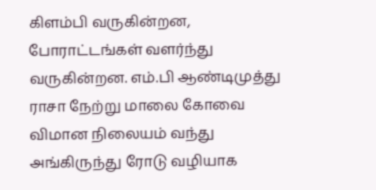கிளம்பி வருகின்றன, போராட்டங்கள் வளர்ந்து வருகின்றன. எம்.பி ஆண்டிமுத்து ராசா நேற்று மாலை கோவை விமான நிலையம் வந்து அங்கிருந்து ரோடு வழியாக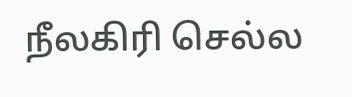நீலகிரி செல்ல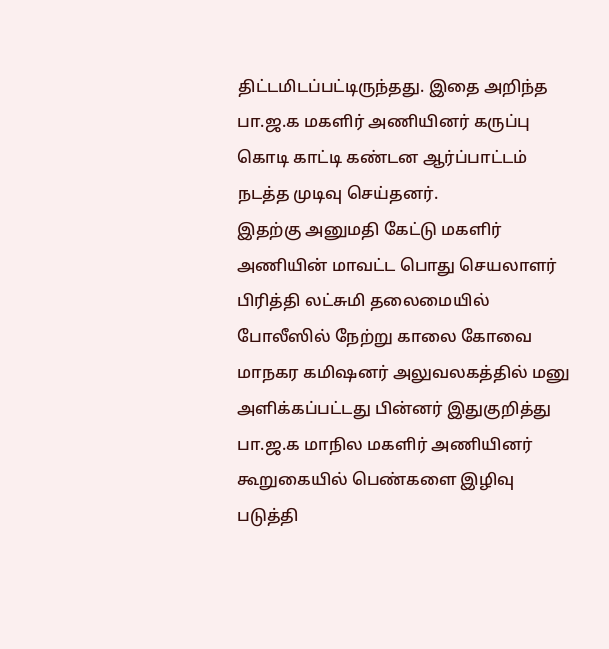திட்டமிடப்பட்டிருந்தது. இதை அறிந்த பா.ஜ.க மகளிர் அணியினர் கருப்பு கொடி காட்டி கண்டன ஆர்ப்பாட்டம் நடத்த முடிவு செய்தனர்.
இதற்கு அனுமதி கேட்டு மகளிர் அணியின் மாவட்ட பொது செயலாளர் பிரித்தி லட்சுமி தலைமையில் போலீஸில் நேற்று காலை கோவை மாநகர கமிஷனர் அலுவலகத்தில் மனு அளிக்கப்பட்டது பின்னர் இதுகுறித்து பா.ஜ.க மாநில மகளிர் அணியினர் கூறுகையில் பெண்களை இழிவு படுத்தி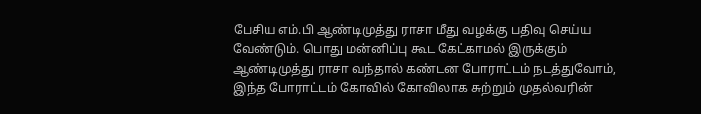பேசிய எம்.பி ஆண்டிமுத்து ராசா மீது வழக்கு பதிவு செய்ய வேண்டும். பொது மன்னிப்பு கூட கேட்காமல் இருக்கும் ஆண்டிமுத்து ராசா வந்தால் கண்டன போராட்டம் நடத்துவோம், இந்த போராட்டம் கோவில் கோவிலாக சுற்றும் முதல்வரின்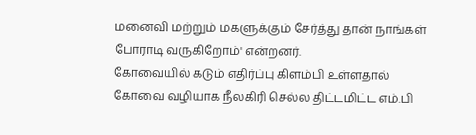மனைவி மற்றும் மகளுக்கும் சேர்த்து தான் நாங்கள் போராடி வருகிறோம்' என்றனர்.
கோவையில் கடும் எதிர்ப்பு கிளம்பி உள்ளதால் கோவை வழியாக நீலகிரி செல்ல திட்டமிட்ட எம்.பி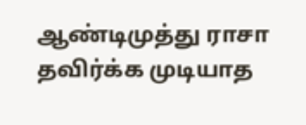ஆண்டிமுத்து ராசா தவிர்க்க முடியாத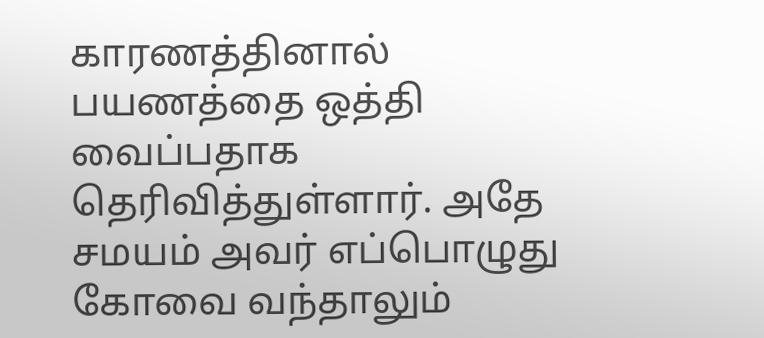காரணத்தினால் பயணத்தை ஒத்தி வைப்பதாக தெரிவித்துள்ளார். அதே சமயம் அவர் எப்பொழுது கோவை வந்தாலும்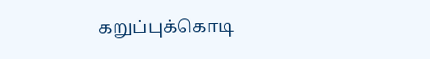கறுப்புக்கொடி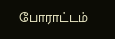போராட்டம்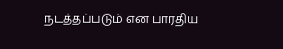நடத்தப்படும் என பாரதிய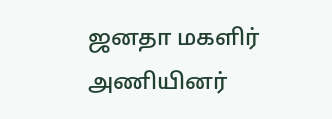ஜனதா மகளிர் அணியினர்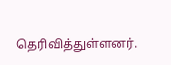தெரிவித்துள்ளனர்.